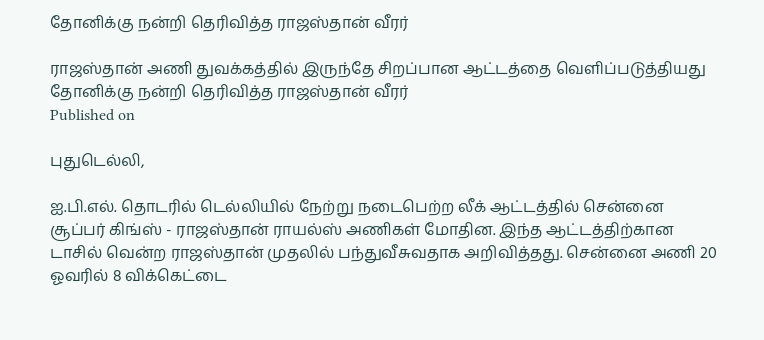தோனிக்கு நன்றி தெரிவித்த ராஜஸ்தான் வீரர்

ராஜஸ்தான் அணி துவக்கத்தில் இருந்தே சிறப்பான ஆட்டத்தை வெளிப்படுத்தியது
தோனிக்கு நன்றி தெரிவித்த ராஜஸ்தான் வீரர்
Published on

புதுடெல்லி,

ஐ.பி.எல். தொடரில் டெல்லியில் நேற்று நடைபெற்ற லீக் ஆட்டத்தில் சென்னை சூப்பர் கிங்ஸ் - ராஜஸ்தான் ராயல்ஸ் அணிகள் மோதின. இந்த ஆட்டத்திற்கான டாசில் வென்ற ராஜஸ்தான் முதலில் பந்துவீசுவதாக அறிவித்தது. சென்னை அணி 20 ஓவரில் 8 விக்கெட்டை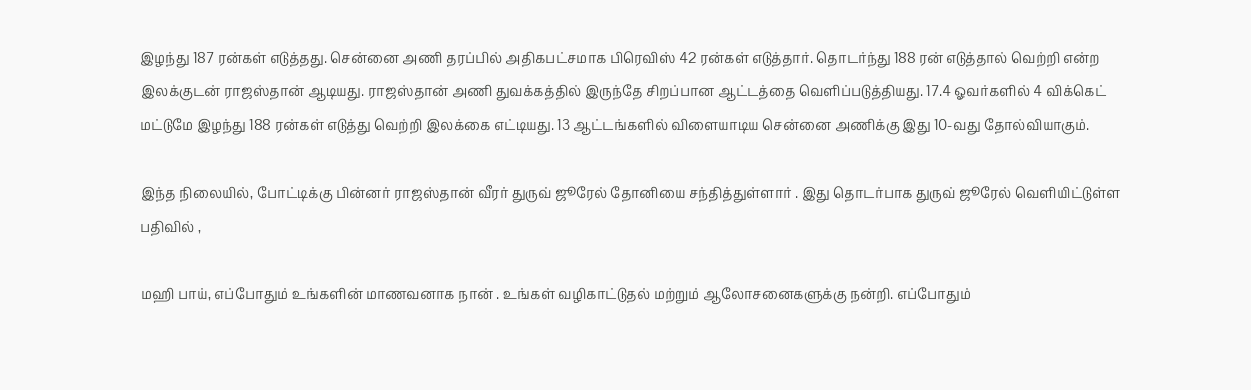இழந்து 187 ரன்கள் எடுத்தது. சென்னை அணி தரப்பில் அதிகபட்சமாக பிரெவிஸ் 42 ரன்கள் எடுத்தார். தொடர்ந்து 188 ரன் எடுத்தால் வெற்றி என்ற இலக்குடன் ராஜஸ்தான் ஆடியது. ராஜஸ்தான் அணி துவக்கத்தில் இருந்தே சிறப்பான ஆட்டத்தை வெளிப்படுத்தியது. 17.4 ஓவர்களில் 4 விக்கெட் மட்டுமே இழந்து 188 ரன்கள் எடுத்து வெற்றி இலக்கை எட்டியது. 13 ஆட்டங்களில் விளையாடிய சென்னை அணிக்கு இது 10-வது தோல்வியாகும்.

இந்த நிலையில், போட்டிக்கு பின்னர் ராஜஸ்தான் வீரர் துருவ் ஜூரேல் தோனியை சந்தித்துள்ளார் . இது தொடர்பாக துருவ் ஜூரேல் வெளியிட்டுள்ள  பதிவில் ,

மஹி பாய், எப்போதும் உங்களின் மாணவனாக நான் . உங்கள் வழிகாட்டுதல் மற்றும் ஆலோசனைகளுக்கு நன்றி. எப்போதும்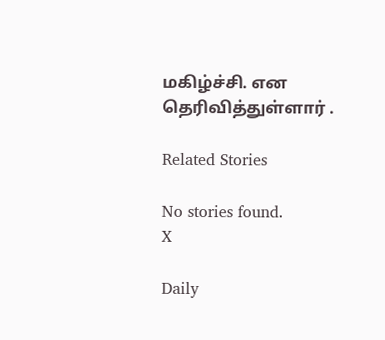மகிழ்ச்சி. என தெரிவித்துள்ளார் .

Related Stories

No stories found.
X

Daily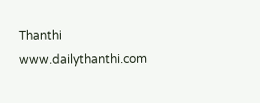Thanthi
www.dailythanthi.com